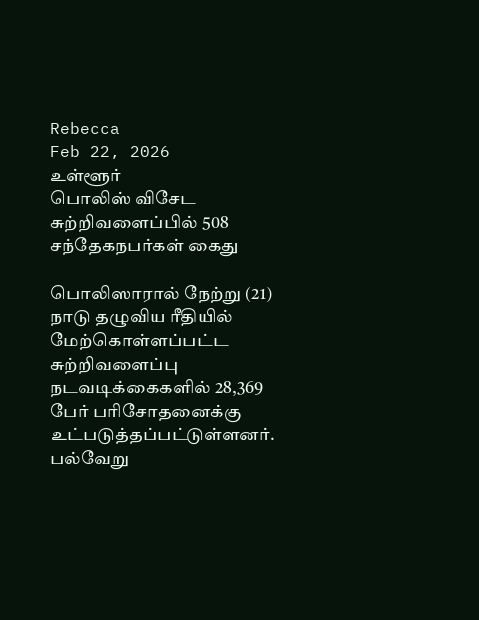Rebecca
Feb 22, 2026
உள்ளூர்
பொலிஸ் விசேட சுற்றிவளைப்பில் 508 சந்தேகநபர்கள் கைது

பொலிஸாரால் நேற்று (21) நாடு தழுவிய ரீதியில் மேற்கொள்ளப்பட்ட சுற்றிவளைப்பு நடவடிக்கைகளில் 28,369 பேர் பரிசோதனைக்கு உட்படுத்தப்பட்டுள்ளனர்.
பல்வேறு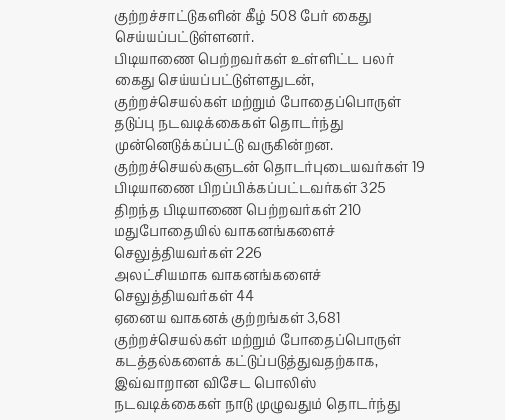குற்றச்சாட்டுகளின் கீழ் 508 பேர் கைது செய்யப்பட்டுள்ளனர்.
பிடியாணை பெற்றவர்கள் உள்ளிட்ட பலர் கைது செய்யப்பட்டுள்ளதுடன், குற்றச்செயல்கள் மற்றும் போதைப்பொருள் தடுப்பு நடவடிக்கைகள் தொடர்ந்து முன்னெடுக்கப்பட்டு வருகின்றன.
குற்றச்செயல்களுடன் தொடர்புடையவர்கள் 19
பிடியாணை பிறப்பிக்கப்பட்டவர்கள் 325
திறந்த பிடியாணை பெற்றவர்கள் 210
மதுபோதையில் வாகனங்களைச் செலுத்தியவர்கள் 226
அலட்சியமாக வாகனங்களைச் செலுத்தியவர்கள் 44
ஏனைய வாகனக் குற்றங்கள் 3,681
குற்றச்செயல்கள் மற்றும் போதைப்பொருள் கடத்தல்களைக் கட்டுப்படுத்துவதற்காக, இவ்வாறான விசேட பொலிஸ் நடவடிக்கைகள் நாடு முழுவதும் தொடர்ந்து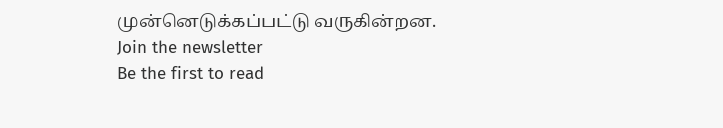முன்னெடுக்கப்பட்டு வருகின்றன.
Join the newsletter
Be the first to read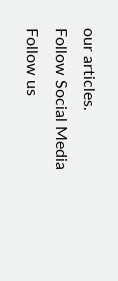our articles.
Follow Social Media
Follow us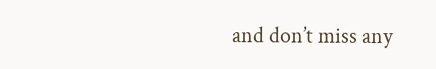and don’t miss any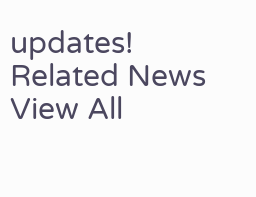updates!
Related News
View All